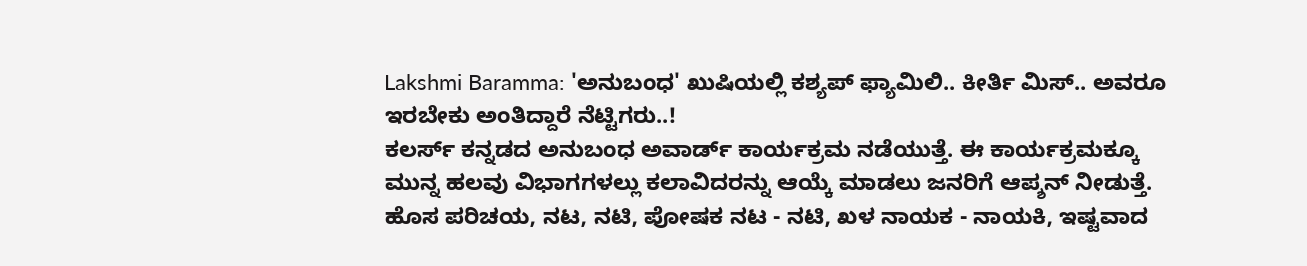Lakshmi Baramma: 'ಅನುಬಂಧ' ಖುಷಿಯಲ್ಲಿ ಕಶ್ಯಪ್ ಫ್ಯಾಮಿಲಿ.. ಕೀರ್ತಿ ಮಿಸ್.. ಅವರೂ ಇರಬೇಕು ಅಂತಿದ್ದಾರೆ ನೆಟ್ಟಿಗರು..!
ಕಲರ್ಸ್ ಕನ್ನಡದ ಅನುಬಂಧ ಅವಾರ್ಡ್ ಕಾರ್ಯಕ್ರಮ ನಡೆಯುತ್ತೆ. ಈ ಕಾರ್ಯಕ್ರಮಕ್ಕೂ ಮುನ್ನ ಹಲವು ವಿಭಾಗಗಳಲ್ಲು ಕಲಾವಿದರನ್ನು ಆಯ್ಕೆ ಮಾಡಲು ಜನರಿಗೆ ಆಪ್ಶನ್ ನೀಡುತ್ತೆ. ಹೊಸ ಪರಿಚಯ, ನಟ, ನಟಿ, ಪೋಷಕ ನಟ - ನಟಿ, ಖಳ ನಾಯಕ - ನಾಯಕಿ, ಇಷ್ಟವಾದ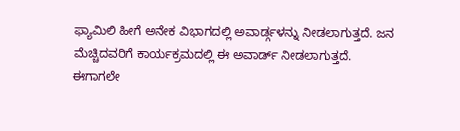ಫ್ಯಾಮಿಲಿ ಹೀಗೆ ಅನೇಕ ವಿಭಾಗದಲ್ಲಿ ಅವಾರ್ಡ್ಗಳನ್ನು ನೀಡಲಾಗುತ್ತದೆ. ಜನ ಮೆಚ್ಚಿದವರಿಗೆ ಕಾರ್ಯಕ್ರಮದಲ್ಲಿ ಈ ಅವಾರ್ಡ್ ನೀಡಲಾಗುತ್ತದೆ.
ಈಗಾಗಲೇ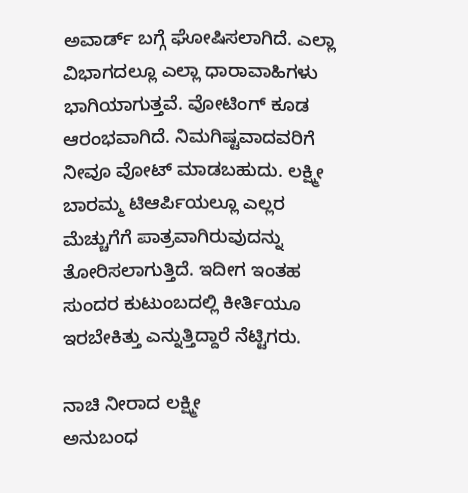ಅವಾರ್ಡ್ ಬಗ್ಗೆ ಘೋಷಿಸಲಾಗಿದೆ. ಎಲ್ಲಾ ವಿಭಾಗದಲ್ಲೂ ಎಲ್ಲಾ ಧಾರಾವಾಹಿಗಳು ಭಾಗಿಯಾಗುತ್ತವೆ. ವೋಟಿಂಗ್ ಕೂಡ ಆರಂಭವಾಗಿದೆ. ನಿಮಗಿಷ್ಟವಾದವರಿಗೆ ನೀವೂ ವೋಟ್ ಮಾಡಬಹುದು. ಲಕ್ಷ್ಮೀ ಬಾರಮ್ಮ ಟಿಆರ್ಪಿಯಲ್ಲೂ ಎಲ್ಲರ ಮೆಚ್ಚುಗೆಗೆ ಪಾತ್ರವಾಗಿರುವುದನ್ನು ತೋರಿಸಲಾಗುತ್ತಿದೆ. ಇದೀಗ ಇಂತಹ ಸುಂದರ ಕುಟುಂಬದಲ್ಲಿ ಕೀರ್ತಿಯೂ ಇರಬೇಕಿತ್ತು ಎನ್ನುತ್ತಿದ್ದಾರೆ ನೆಟ್ಟಿಗರು.

ನಾಚಿ ನೀರಾದ ಲಕ್ಷ್ಮೀ
ಅನುಬಂಧ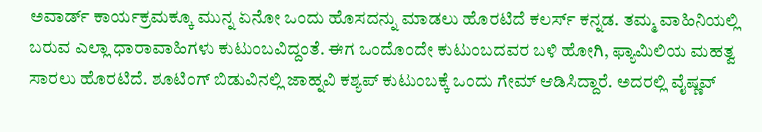ಅವಾರ್ಡ್ ಕಾರ್ಯಕ್ರಮಕ್ಕೂ ಮುನ್ನ ಏನೋ ಒಂದು ಹೊಸದನ್ನು ಮಾಡಲು ಹೊರಟಿದೆ ಕಲರ್ಸ್ ಕನ್ನಡ. ತಮ್ಮ ವಾಹಿನಿಯಲ್ಲಿ ಬರುವ ಎಲ್ಲಾ ಧಾರಾವಾಹಿಗಳು ಕುಟುಂಬವಿದ್ದಂತೆ. ಈಗ ಒಂದೊಂದೇ ಕುಟುಂಬದವರ ಬಳಿ ಹೋಗಿ, ಫ್ಯಾಮಿಲಿಯ ಮಹತ್ವ ಸಾರಲು ಹೊರಟಿದೆ. ಶೂಟಿಂಗ್ ಬಿಡುವಿನಲ್ಲಿ ಜಾಹ್ನವಿ ಕಶ್ಯಪ್ ಕುಟುಂಬಕ್ಕೆ ಒಂದು ಗೇಮ್ ಆಡಿಸಿದ್ದಾರೆ. ಅದರಲ್ಲಿ ವೈಷ್ಣವ್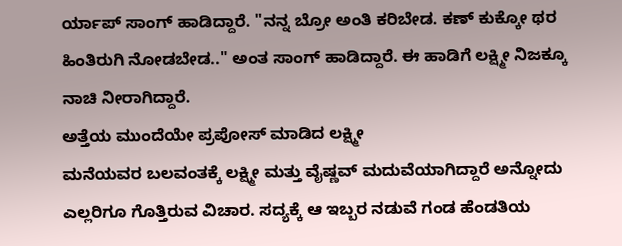ರ್ಯಾಪ್ ಸಾಂಗ್ ಹಾಡಿದ್ದಾರೆ. "ನನ್ನ ಬ್ರೋ ಅಂತಿ ಕರಿಬೇಡ. ಕಣ್ ಕುಕ್ಕೋ ಥರ ಹಿಂತಿರುಗಿ ನೋಡಬೇಡ.." ಅಂತ ಸಾಂಗ್ ಹಾಡಿದ್ದಾರೆ. ಈ ಹಾಡಿಗೆ ಲಕ್ಷ್ಮೀ ನಿಜಕ್ಕೂ ನಾಚಿ ನೀರಾಗಿದ್ದಾರೆ.
ಅತ್ತೆಯ ಮುಂದೆಯೇ ಪ್ರಪೋಸ್ ಮಾಡಿದ ಲಕ್ಷ್ಮೀ
ಮನೆಯವರ ಬಲವಂತಕ್ಕೆ ಲಕ್ಷ್ಮೀ ಮತ್ತು ವೈಷ್ಣವ್ ಮದುವೆಯಾಗಿದ್ದಾರೆ ಅನ್ನೋದು ಎಲ್ಲರಿಗೂ ಗೊತ್ತಿರುವ ವಿಚಾರ. ಸದ್ಯಕ್ಕೆ ಆ ಇಬ್ಬರ ನಡುವೆ ಗಂಡ ಹೆಂಡತಿಯ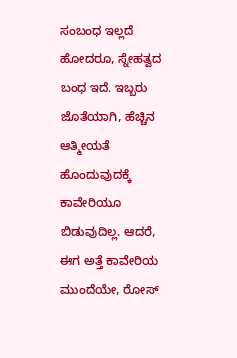ಸಂಬಂಧ ಇಲ್ಲದೆ ಹೋದರೂ, ಸ್ನೇಹತ್ವದ ಬಂಧ ಇದೆ. ಇಬ್ಬರು ಜೊತೆಯಾಗಿ, ಹೆಚ್ಚಿನ ಆತ್ಮೀಯತೆ ಹೊಂದುವುದಕ್ಕೆ ಕಾವೇರಿಯೂ ಬಿಡುವುದಿಲ್ಲ. ಆದರೆ, ಈಗ ಅತ್ತೆ ಕಾವೇರಿಯ ಮುಂದೆಯೇ, ರೋಸ್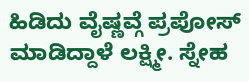ಹಿಡಿದು ವೈಷ್ಣವ್ಗೆ ಪ್ರಪೋಸ್ ಮಾಡಿದ್ದಾಳೆ ಲಕ್ಷ್ಮೀ. ಸ್ನೇಹ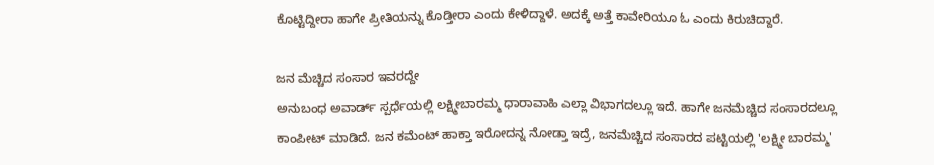ಕೊಟ್ಟಿದ್ದೀರಾ ಹಾಗೇ ಪ್ರೀತಿಯನ್ನು ಕೊಡ್ತೀರಾ ಎಂದು ಕೇಳಿದ್ದಾಳೆ. ಅದಕ್ಕೆ ಅತ್ತೆ ಕಾವೇರಿಯೂ ಓ ಎಂದು ಕಿರುಚಿದ್ದಾರೆ.

ಜನ ಮೆಚ್ಚಿದ ಸಂಸಾರ ಇವರದ್ದೇ
ಅನುಬಂಧ ಅವಾರ್ಡ್ ಸ್ಪರ್ಧೆಯಲ್ಲಿ ಲಕ್ಷ್ಮೀಬಾರಮ್ಮ ಧಾರಾವಾಹಿ ಎಲ್ಲಾ ವಿಭಾಗದಲ್ಲೂ ಇದೆ. ಹಾಗೇ ಜನಮೆಚ್ಚಿದ ಸಂಸಾರದಲ್ಲೂ ಕಾಂಪೀಟ್ ಮಾಡಿದೆ. ಜನ ಕಮೆಂಟ್ ಹಾಕ್ತಾ ಇರೋದನ್ನ ನೋಡ್ತಾ ಇದ್ರೆ, ಜನಮೆಚ್ಚಿದ ಸಂಸಾರದ ಪಟ್ಟಿಯಲ್ಲಿ 'ಲಕ್ಷ್ಮೀ ಬಾರಮ್ಮ'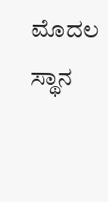ಮೊದಲ ಸ್ಥಾನ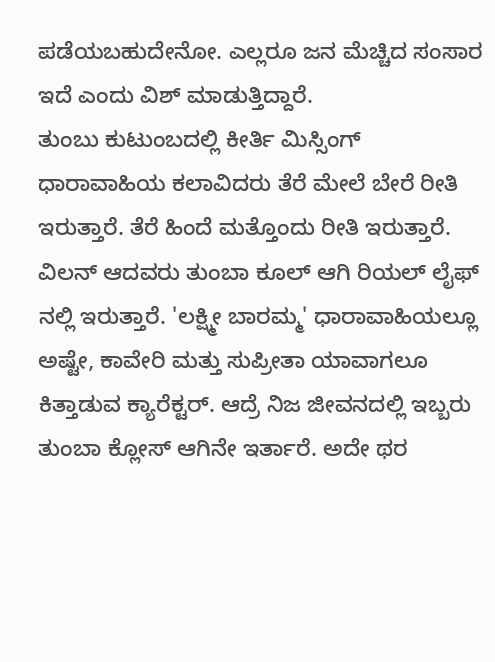ಪಡೆಯಬಹುದೇನೋ. ಎಲ್ಲರೂ ಜನ ಮೆಚ್ಚಿದ ಸಂಸಾರ ಇದೆ ಎಂದು ವಿಶ್ ಮಾಡುತ್ತಿದ್ದಾರೆ.
ತುಂಬು ಕುಟುಂಬದಲ್ಲಿ ಕೀರ್ತಿ ಮಿಸ್ಸಿಂಗ್
ಧಾರಾವಾಹಿಯ ಕಲಾವಿದರು ತೆರೆ ಮೇಲೆ ಬೇರೆ ರೀತಿ ಇರುತ್ತಾರೆ. ತೆರೆ ಹಿಂದೆ ಮತ್ತೊಂದು ರೀತಿ ಇರುತ್ತಾರೆ. ವಿಲನ್ ಆದವರು ತುಂಬಾ ಕೂಲ್ ಆಗಿ ರಿಯಲ್ ಲೈಫ್ ನಲ್ಲಿ ಇರುತ್ತಾರೆ. 'ಲಕ್ಷ್ಮೀ ಬಾರಮ್ಮ' ಧಾರಾವಾಹಿಯಲ್ಲೂ ಅಷ್ಟೇ, ಕಾವೇರಿ ಮತ್ತು ಸುಪ್ರೀತಾ ಯಾವಾಗಲೂ ಕಿತ್ತಾಡುವ ಕ್ಯಾರೆಕ್ಟರ್. ಆದ್ರೆ ನಿಜ ಜೀವನದಲ್ಲಿ ಇಬ್ಬರು ತುಂಬಾ ಕ್ಲೋಸ್ ಆಗಿನೇ ಇರ್ತಾರೆ. ಅದೇ ಥರ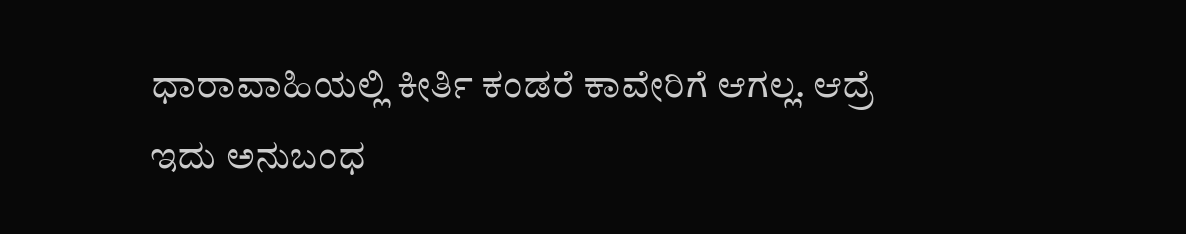ಧಾರಾವಾಹಿಯಲ್ಲಿ ಕೀರ್ತಿ ಕಂಡರೆ ಕಾವೇರಿಗೆ ಆಗಲ್ಲ. ಆದ್ರೆ ಇದು ಅನುಬಂಧ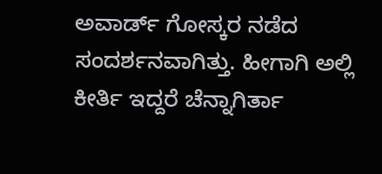ಅವಾರ್ಡ್ ಗೋಸ್ಕರ ನಡೆದ ಸಂದರ್ಶನವಾಗಿತ್ತು. ಹೀಗಾಗಿ ಅಲ್ಲಿ ಕೀರ್ತಿ ಇದ್ದರೆ ಚೆನ್ನಾಗಿರ್ತಾ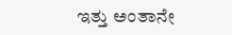ಇತ್ತು ಅಂತಾನೇ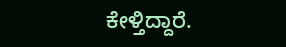ಕೇಳ್ತಿದ್ದಾರೆ.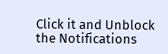Click it and Unblock the Notifications